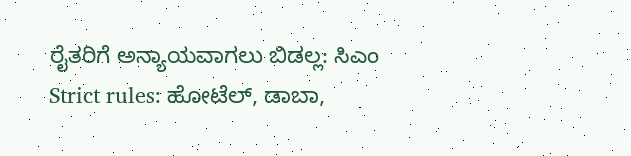ರೈತರಿಗೆ ಅನ್ಯಾಯವಾಗಲು ಬಿಡಲ್ಲ: ಸಿಎಂ
Strict rules: ಹೋಟೆಲ್, ಡಾಬಾ,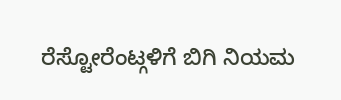ರೆಸ್ಟೋರೆಂಟ್ಗಳಿಗೆ ಬಿಗಿ ನಿಯಮ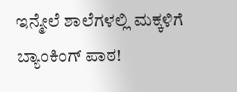ಇನ್ಮೇಲೆ ಶಾಲೆಗಳಲ್ಲಿ ಮಕ್ಕಳಿಗೆ ಬ್ಯಾಂಕಿಂಗ್ ಪಾಠ!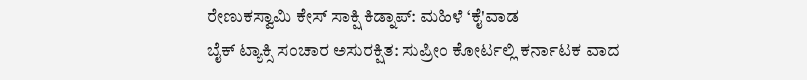ರೇಣುಕಸ್ವಾಮಿ ಕೇಸ್ ಸಾಕ್ಷಿ ಕಿಡ್ನಾಪ್: ಮಹಿಳೆ ‘ಕೈ'ವಾಡ
ಬೈಕ್ ಟ್ಯಾಕ್ಸಿ ಸಂಚಾರ ಅಸುರಕ್ಷಿತ: ಸುಪ್ರೀಂ ಕೋರ್ಟಲ್ಲಿ ಕರ್ನಾಟಕ ವಾದ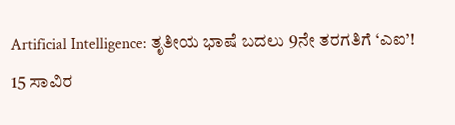Artificial Intelligence: ತೃತೀಯ ಭಾಷೆ ಬದಲು 9ನೇ ತರಗತಿಗೆ ‘ಎಐ’!
15 ಸಾವಿರ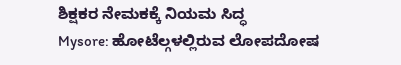ಶಿಕ್ಷಕರ ನೇಮಕಕ್ಕೆ ನಿಯಮ ಸಿದ್ಧ
Mysore: ಹೋಟೆಲ್ಗಳಲ್ಲಿರುವ ಲೋಪದೋಷ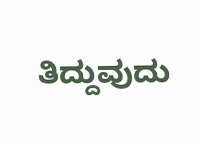ತಿದ್ದುವುದು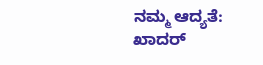ನಮ್ಮ ಆದ್ಯತೆ: ಖಾದರ್